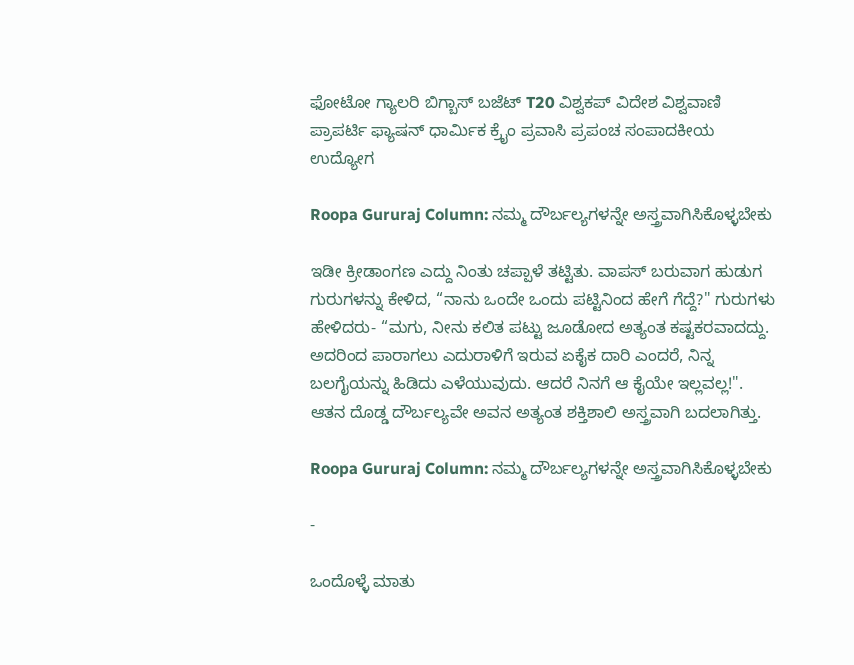ಫೋಟೋ ಗ್ಯಾಲರಿ ಬಿಗ್ಬಾಸ್ ಬಜೆಟ್ T20 ವಿಶ್ವಕಪ್ ವಿದೇಶ ವಿಶ್ವವಾಣಿ ಪ್ರಾಪರ್ಟಿ ಫ್ಯಾಷನ್ ಧಾರ್ಮಿಕ ಕ್ರೈಂ ಪ್ರವಾಸಿ ಪ್ರಪಂಚ ಸಂಪಾದಕೀಯ ಉದ್ಯೋಗ

Roopa Gururaj Column: ನಮ್ಮ ದೌರ್ಬಲ್ಯಗಳನ್ನೇ ಅಸ್ತ್ರವಾಗಿಸಿಕೊಳ್ಳಬೇಕು

ಇಡೀ ಕ್ರೀಡಾಂಗಣ ಎದ್ದು ನಿಂತು ಚಪ್ಪಾಳೆ ತಟ್ಟಿತು. ವಾಪಸ್ ಬರುವಾಗ ಹುಡುಗ ಗುರುಗಳನ್ನು ಕೇಳಿದ, “ನಾನು ಒಂದೇ ಒಂದು ಪಟ್ಟಿನಿಂದ ಹೇಗೆ ಗೆದ್ದೆ?" ಗುರುಗಳು ಹೇಳಿದರು- “ಮಗು, ನೀನು ಕಲಿತ ಪಟ್ಟು ಜೂಡೋದ ಅತ್ಯಂತ ಕಷ್ಟಕರವಾದದ್ದು. ಅದರಿಂದ ಪಾರಾಗಲು ಎದುರಾಳಿಗೆ ಇರುವ ಏಕೈಕ ದಾರಿ ಎಂದರೆ, ನಿನ್ನ ಬಲಗೈಯನ್ನು ಹಿಡಿದು ಎಳೆಯುವುದು. ಆದರೆ ನಿನಗೆ ಆ ಕೈಯೇ ಇಲ್ಲವಲ್ಲ!". ಆತನ ದೊಡ್ಡ ದೌರ್ಬಲ್ಯವೇ ಅವನ ಅತ್ಯಂತ ಶಕ್ತಿಶಾಲಿ ಅಸ್ತ್ರವಾಗಿ ಬದಲಾಗಿತ್ತು.

Roopa Gururaj Column: ನಮ್ಮ ದೌರ್ಬಲ್ಯಗಳನ್ನೇ ಅಸ್ತ್ರವಾಗಿಸಿಕೊಳ್ಳಬೇಕು

-

ಒಂದೊಳ್ಳೆ ಮಾತು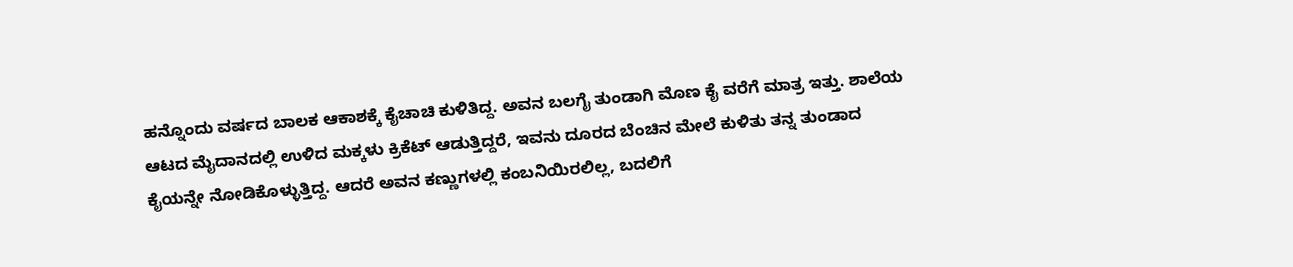ಹನ್ನೊಂದು ವರ್ಷದ ಬಾಲಕ ಆಕಾಶಕ್ಕೆ ಕೈಚಾಚಿ ಕುಳಿತಿದ್ದ. ಅವನ ಬಲಗೈ ತುಂಡಾಗಿ ಮೊಣ ಕೈ ವರೆಗೆ ಮಾತ್ರ ಇತ್ತು. ಶಾಲೆಯ ಆಟದ ಮೈದಾನದಲ್ಲಿ ಉಳಿದ ಮಕ್ಕಳು ಕ್ರಿಕೆಟ್ ಆಡುತ್ತಿದ್ದರೆ, ಇವನು ದೂರದ ಬೆಂಚಿನ ಮೇಲೆ ಕುಳಿತು ತನ್ನ ತುಂಡಾದ ಕೈಯನ್ನೇ ನೋಡಿಕೊಳ್ಳುತ್ತಿದ್ದ. ಆದರೆ ಅವನ ಕಣ್ಣುಗಳಲ್ಲಿ ಕಂಬನಿಯಿರಲಿಲ್ಲ, ಬದಲಿಗೆ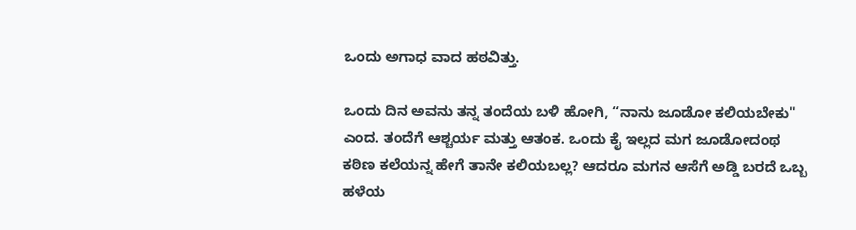ಒಂದು ಅಗಾಧ ವಾದ ಹಠವಿತ್ತು.

ಒಂದು ದಿನ ಅವನು ತನ್ನ ತಂದೆಯ ಬಳಿ ಹೋಗಿ, “ನಾನು ಜೂಡೋ ಕಲಿಯಬೇಕು" ಎಂದ. ತಂದೆಗೆ ಆಶ್ಚರ್ಯ ಮತ್ತು ಆತಂಕ. ಒಂದು ಕೈ ಇಲ್ಲದ ಮಗ ಜೂಡೋದಂಥ ಕಠಿಣ ಕಲೆಯನ್ನ ಹೇಗೆ ತಾನೇ ಕಲಿಯಬಲ್ಲ? ಆದರೂ ಮಗನ ಆಸೆಗೆ ಅಡ್ಡಿ ಬರದೆ ಒಬ್ಬ ಹಳೆಯ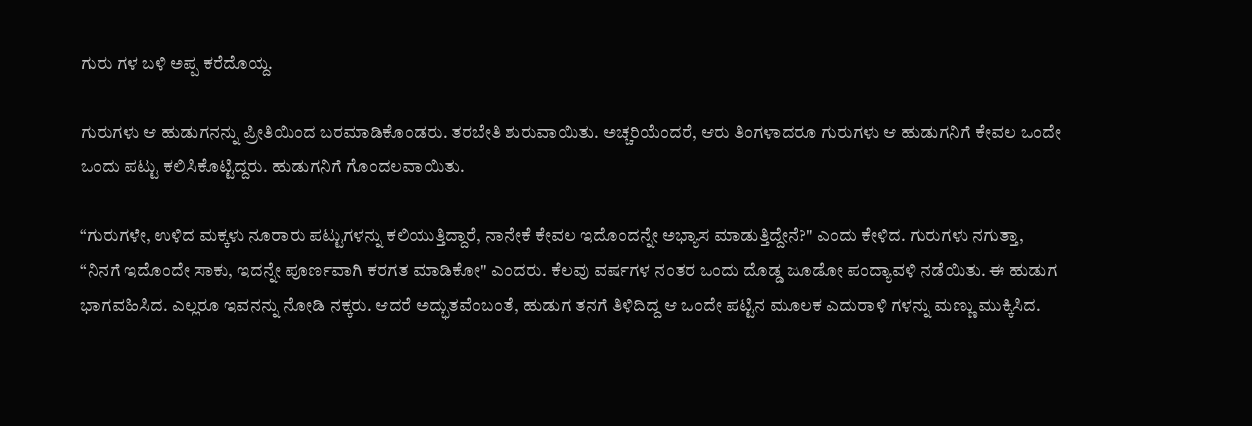ಗುರು ಗಳ ಬಳಿ ಅಪ್ಪ ಕರೆದೊಯ್ದ.

ಗುರುಗಳು ಆ ಹುಡುಗನನ್ನು ಪ್ರೀತಿಯಿಂದ ಬರಮಾಡಿಕೊಂಡರು. ತರಬೇತಿ ಶುರುವಾಯಿತು. ಅಚ್ಚರಿಯೆಂದರೆ, ಆರು ತಿಂಗಳಾದರೂ ಗುರುಗಳು ಆ ಹುಡುಗನಿಗೆ ಕೇವಲ ಒಂದೇ ಒಂದು ಪಟ್ಟು ಕಲಿಸಿಕೊಟ್ಟಿದ್ದರು. ಹುಡುಗನಿಗೆ ಗೊಂದಲವಾಯಿತು.

“ಗುರುಗಳೇ, ಉಳಿದ ಮಕ್ಕಳು ನೂರಾರು ಪಟ್ಟುಗಳನ್ನು ಕಲಿಯುತ್ತಿದ್ದಾರೆ, ನಾನೇಕೆ ಕೇವಲ ಇದೊಂದನ್ನೇ ಅಭ್ಯಾಸ ಮಾಡುತ್ತಿದ್ದೇನೆ?" ಎಂದು ಕೇಳಿದ. ಗುರುಗಳು ನಗುತ್ತಾ, “ನಿನಗೆ ಇದೊಂದೇ ಸಾಕು, ಇದನ್ನೇ ಪೂರ್ಣವಾಗಿ ಕರಗತ ಮಾಡಿಕೋ" ಎಂದರು. ಕೆಲವು ವರ್ಷಗಳ ನಂತರ ಒಂದು ದೊಡ್ಡ ಜೂಡೋ ಪಂದ್ಯಾವಳಿ ನಡೆಯಿತು. ಈ ಹುಡುಗ ಭಾಗವಹಿಸಿದ. ಎಲ್ಲರೂ ಇವನನ್ನು ನೋಡಿ ನಕ್ಕರು. ಆದರೆ ಅದ್ಭುತವೆಂಬಂತೆ, ಹುಡುಗ ತನಗೆ ತಿಳಿದಿದ್ದ ಆ ಒಂದೇ ಪಟ್ಟಿನ ಮೂಲಕ ಎದುರಾಳಿ ಗಳನ್ನು ಮಣ್ಣು ಮುಕ್ಕಿಸಿದ.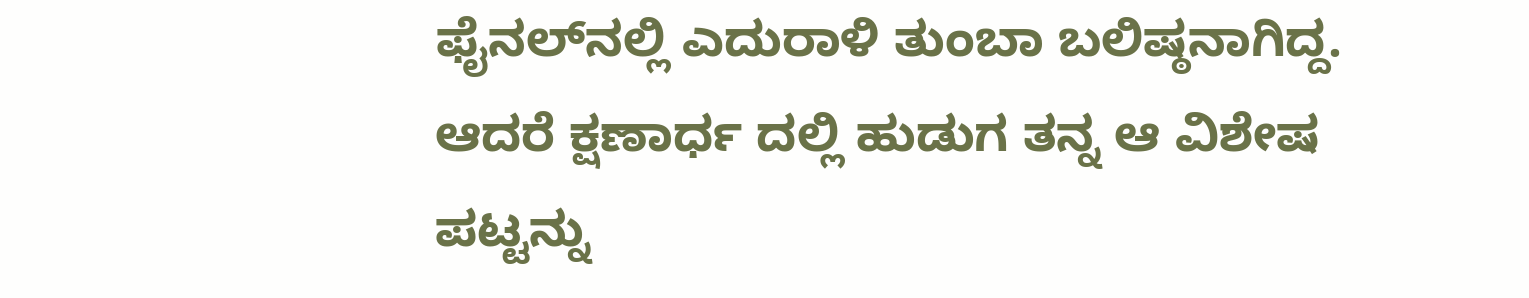ಫೈನಲ್‌ನಲ್ಲಿ ಎದುರಾಳಿ ತುಂಬಾ ಬಲಿಷ್ಠನಾಗಿದ್ದ. ಆದರೆ ಕ್ಷಣಾರ್ಧ ದಲ್ಲಿ ಹುಡುಗ ತನ್ನ ಆ ವಿಶೇಷ ಪಟ್ಟನ್ನು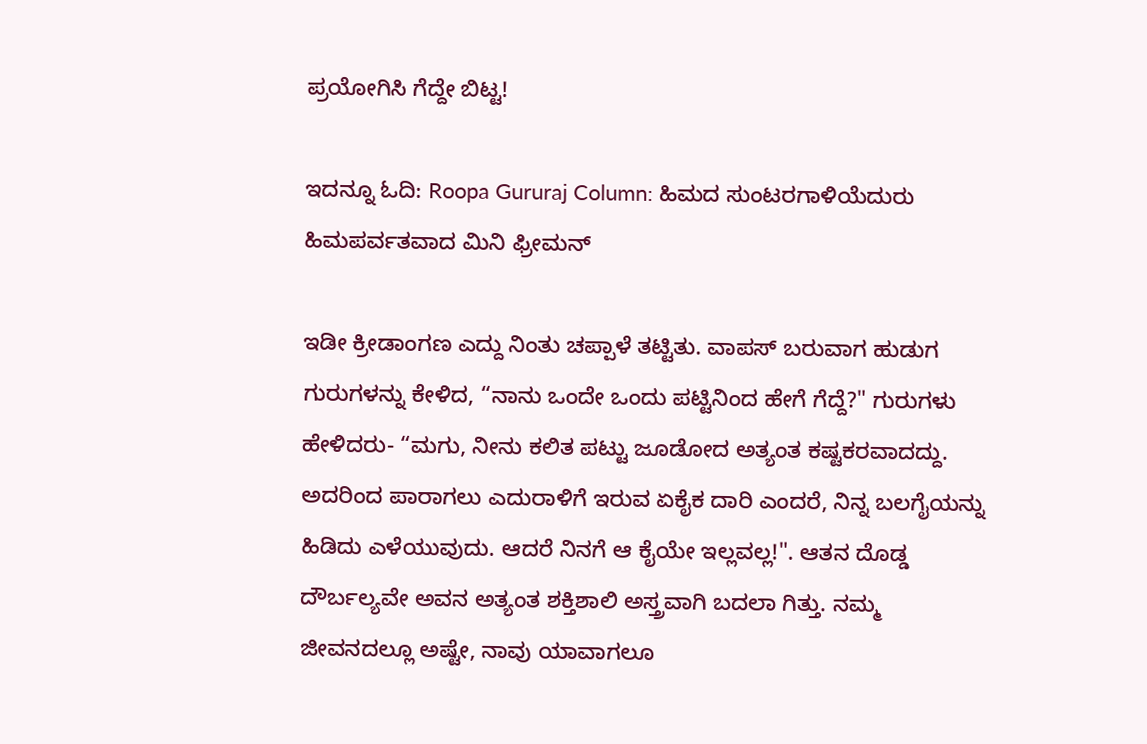ಪ್ರಯೋಗಿಸಿ ಗೆದ್ದೇ ಬಿಟ್ಟ!

ಇದನ್ನೂ ಓದಿ: Roopa Gururaj Column: ಹಿಮದ ಸುಂಟರಗಾಳಿಯೆದುರು ಹಿಮಪರ್ವತವಾದ ಮಿನಿ ಫ್ರೀಮನ್

ಇಡೀ ಕ್ರೀಡಾಂಗಣ ಎದ್ದು ನಿಂತು ಚಪ್ಪಾಳೆ ತಟ್ಟಿತು. ವಾಪಸ್ ಬರುವಾಗ ಹುಡುಗ ಗುರುಗಳನ್ನು ಕೇಳಿದ, “ನಾನು ಒಂದೇ ಒಂದು ಪಟ್ಟಿನಿಂದ ಹೇಗೆ ಗೆದ್ದೆ?" ಗುರುಗಳು ಹೇಳಿದರು- “ಮಗು, ನೀನು ಕಲಿತ ಪಟ್ಟು ಜೂಡೋದ ಅತ್ಯಂತ ಕಷ್ಟಕರವಾದದ್ದು. ಅದರಿಂದ ಪಾರಾಗಲು ಎದುರಾಳಿಗೆ ಇರುವ ಏಕೈಕ ದಾರಿ ಎಂದರೆ, ನಿನ್ನ ಬಲಗೈಯನ್ನು ಹಿಡಿದು ಎಳೆಯುವುದು. ಆದರೆ ನಿನಗೆ ಆ ಕೈಯೇ ಇಲ್ಲವಲ್ಲ!". ಆತನ ದೊಡ್ಡ ದೌರ್ಬಲ್ಯವೇ ಅವನ ಅತ್ಯಂತ ಶಕ್ತಿಶಾಲಿ ಅಸ್ತ್ರವಾಗಿ ಬದಲಾ ಗಿತ್ತು. ನಮ್ಮ ಜೀವನದಲ್ಲೂ ಅಷ್ಟೇ, ನಾವು ಯಾವಾಗಲೂ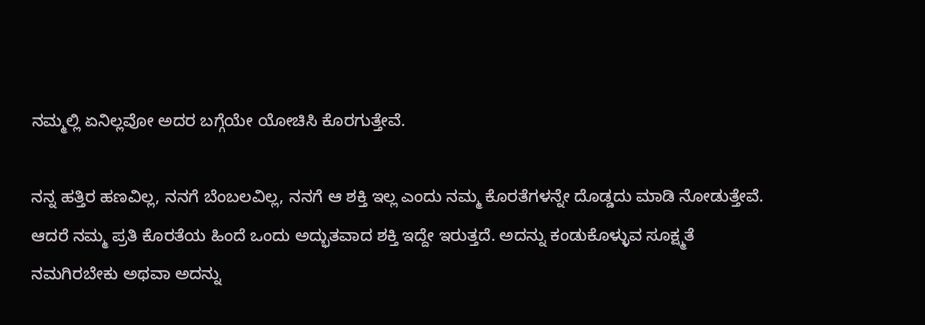ನಮ್ಮಲ್ಲಿ ಏನಿಲ್ಲವೋ ಅದರ ಬಗ್ಗೆಯೇ ಯೋಚಿಸಿ ಕೊರಗುತ್ತೇವೆ.

ನನ್ನ ಹತ್ತಿರ ಹಣವಿಲ್ಲ, ನನಗೆ ಬೆಂಬಲವಿಲ್ಲ, ನನಗೆ ಆ ಶಕ್ತಿ ಇಲ್ಲ ಎಂದು ನಮ್ಮ ಕೊರತೆಗಳನ್ನೇ ದೊಡ್ಡದು ಮಾಡಿ ನೋಡುತ್ತೇವೆ. ಆದರೆ ನಮ್ಮ ಪ್ರತಿ ಕೊರತೆಯ ಹಿಂದೆ ಒಂದು ಅದ್ಭುತವಾದ ಶಕ್ತಿ ಇದ್ದೇ ಇರುತ್ತದೆ. ಅದನ್ನು ಕಂಡುಕೊಳ್ಳುವ ಸೂಕ್ಷ್ಮತೆ ನಮಗಿರಬೇಕು ಅಥವಾ ಅದನ್ನು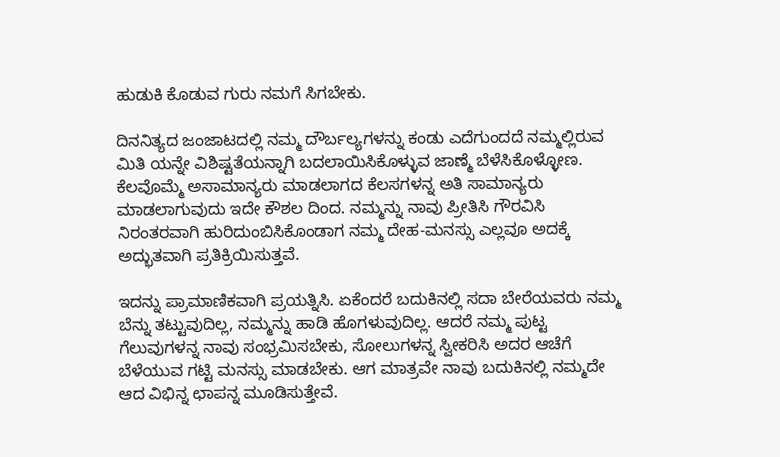ಹುಡುಕಿ ಕೊಡುವ ಗುರು ನಮಗೆ ಸಿಗಬೇಕು.

ದಿನನಿತ್ಯದ ಜಂಜಾಟದಲ್ಲಿ ನಮ್ಮ ದೌರ್ಬಲ್ಯಗಳನ್ನು ಕಂಡು ಎದೆಗುಂದದೆ ನಮ್ಮಲ್ಲಿರುವ ಮಿತಿ ಯನ್ನೇ ವಿಶಿಷ್ಟತೆಯನ್ನಾಗಿ ಬದಲಾಯಿಸಿಕೊಳ್ಳುವ ಜಾಣ್ಮೆ ಬೆಳೆಸಿಕೊಳ್ಳೋಣ. ಕೆಲವೊಮ್ಮೆ ಅಸಾಮಾನ್ಯರು ಮಾಡಲಾಗದ ಕೆಲಸಗಳನ್ನ ಅತಿ ಸಾಮಾನ್ಯರು ಮಾಡಲಾಗುವುದು ಇದೇ ಕೌಶಲ ದಿಂದ. ನಮ್ಮನ್ನು ನಾವು ಪ್ರೀತಿಸಿ ಗೌರವಿಸಿ ನಿರಂತರವಾಗಿ ಹುರಿದುಂಬಿಸಿಕೊಂಡಾಗ ನಮ್ಮ ದೇಹ-ಮನಸ್ಸು ಎಲ್ಲವೂ ಅದಕ್ಕೆ ಅದ್ಭುತವಾಗಿ ಪ್ರತಿಕ್ರಿಯಿಸುತ್ತವೆ.

ಇದನ್ನು ಪ್ರಾಮಾಣಿಕವಾಗಿ ಪ್ರಯತ್ನಿಸಿ. ಏಕೆಂದರೆ ಬದುಕಿನಲ್ಲಿ ಸದಾ ಬೇರೆಯವರು ನಮ್ಮ ಬೆನ್ನು ತಟ್ಟುವುದಿಲ್ಲ, ನಮ್ಮನ್ನು ಹಾಡಿ ಹೊಗಳುವುದಿಲ್ಲ. ಆದರೆ ನಮ್ಮ ಪುಟ್ಟ ಗೆಲುವುಗಳನ್ನ ನಾವು ಸಂಭ್ರಮಿಸಬೇಕು, ಸೋಲುಗಳನ್ನ ಸ್ವೀಕರಿಸಿ ಅದರ ಆಚೆಗೆ ಬೆಳೆಯುವ ಗಟ್ಟಿ ಮನಸ್ಸು ಮಾಡಬೇಕು. ಆಗ ಮಾತ್ರವೇ ನಾವು ಬದುಕಿನಲ್ಲಿ ನಮ್ಮದೇ ಆದ ವಿಭಿನ್ನ ಛಾಪನ್ನ ಮೂಡಿಸುತ್ತೇವೆ.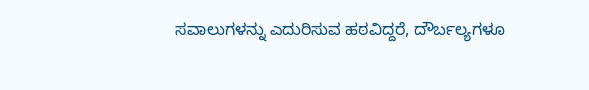ಸವಾಲುಗಳನ್ನು ಎದುರಿಸುವ ಹಠವಿದ್ದರೆ, ದೌರ್ಬಲ್ಯಗಳೂ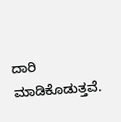ದಾರಿ ಮಾಡಿಕೊಡುತ್ತವೆ.